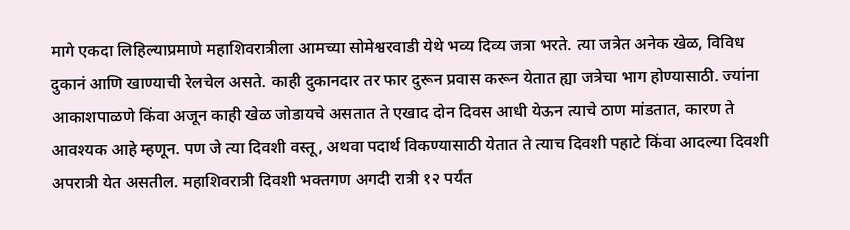मागे एकदा लिहिल्याप्रमाणे महाशिवरात्रीला आमच्या सोमेश्वरवाडी येथे भव्य दिव्य जत्रा भरते. त्या जत्रेत अनेक खेळ, विविध दुकानं आणि खाण्याची रेलचेल असते. काही दुकानदार तर फार दुरून प्रवास करून येतात ह्या जत्रेचा भाग होण्यासाठी. ज्यांना आकाशपाळणे किंवा अजून काही खेळ जोडायचे असतात ते एखाद दोन दिवस आधी येऊन त्याचे ठाण मांडतात, कारण ते आवश्यक आहे म्हणून. पण जे त्या दिवशी वस्तू, अथवा पदार्थ विकण्यासाठी येतात ते त्याच दिवशी पहाटे किंवा आदल्या दिवशी अपरात्री येत असतील. महाशिवरात्री दिवशी भक्तगण अगदी रात्री १२ पर्यंत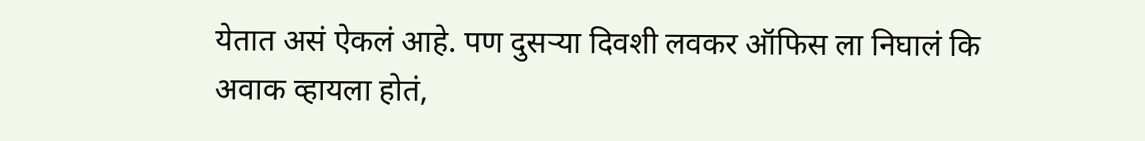येतात असं ऐकलं आहे. पण दुसऱ्या दिवशी लवकर ऑफिस ला निघालं कि अवाक व्हायला होतं,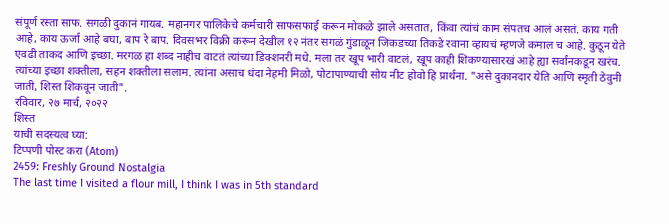संपूर्ण रस्ता साफ. सगळी दुकानं गायब. महानगर पालिकेचे कर्मचारी साफसफाई करून मोकळे झाले असतात, किंवा त्यांचं काम संपतच आलं असतं. काय गती आहे, काय ऊर्जा आहे बघा, बाप रे बाप. दिवसभर विक्री करून देखील १२ नंतर सगळं गुंडाळून जिकडच्या तिकडे रवाना व्हायचं म्हणजे कमाल च आहे. कुठून येते एवढी ताकद आणि इच्छा. मरगळ हा शब्द नाहीच वाटतं त्यांच्या डिक्शनरी मधे. मला तर खूप भारी वाटलं, खूप काही शिकण्यासारखं आहे ह्या सर्वांनकडून खरंच. त्यांच्या इच्छा शक्तीला, सहन शक्तीला सलाम. त्यांना असाच धंदा नेहमी मिळो, पोटापाण्याची सोय नीट होवो हि प्रार्थना. "असे दुकानदार येति आणि स्मृती ठेवुनी जाती, शिस्त शिकवून जाती".
रविवार, २७ मार्च, २०२२
शिस्त
याची सदस्यत्व घ्या:
टिप्पणी पोस्ट करा (Atom)
2459: Freshly Ground Nostalgia
The last time I visited a flour mill, I think I was in 5th standard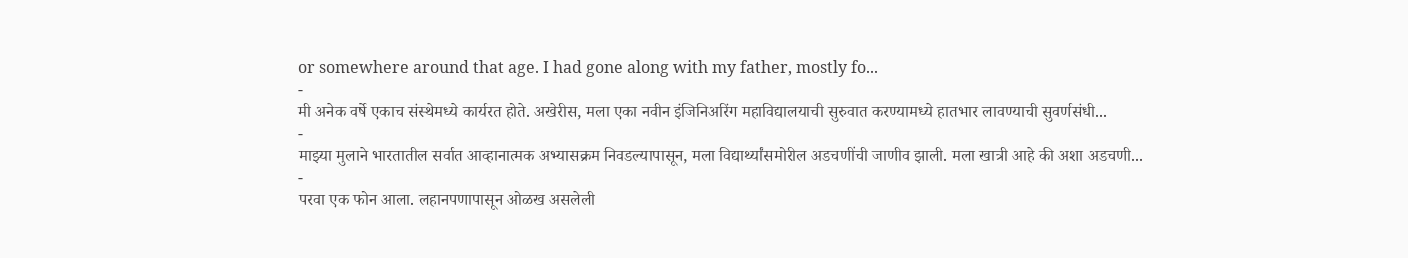or somewhere around that age. I had gone along with my father, mostly fo...
-
मी अनेक वर्षे एकाच संस्थेमध्ये कार्यरत होते. अखेरीस, मला एका नवीन इंजिनिअरिंग महाविद्यालयाची सुरुवात करण्यामध्ये हातभार लावण्याची सुवर्णसंधी...
-
माझ्या मुलाने भारतातील सर्वात आव्हानात्मक अभ्यासक्रम निवडल्यापासून, मला विद्यार्थ्यांसमोरील अडचणींची जाणीव झाली. मला खात्री आहे की अशा अडचणी...
-
परवा एक फोन आला. लहानपणापासून ओळख असलेली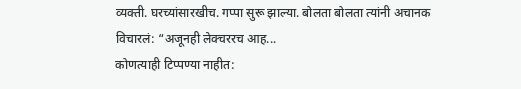व्यक्ती. घरच्यांसारखीच. गप्पा सुरू झाल्या. बोलता बोलता त्यांनी अचानक विचारलं: “अजूनही लेक्चररच आह...
कोणत्याही टिप्पण्या नाहीत: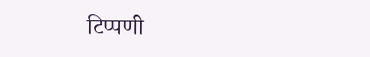टिप्पणी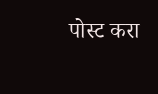पोस्ट करा